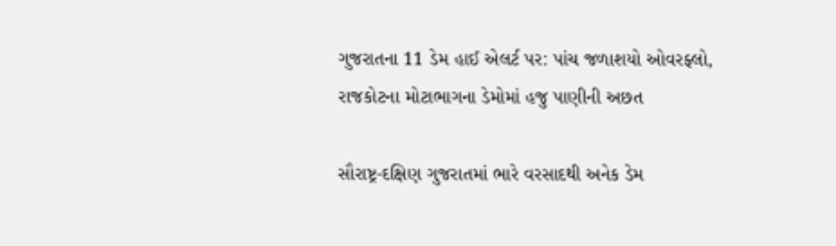ગુજરાતના 11 ડેમ હાઈ એલર્ટ પર: પાંચ જળાશયો ઓવરફ્લો, રાજકોટના મોટાભાગના ડેમોમાં હજુ પાણીની અછત

સૌરાષ્ટ્ર-દક્ષિણ ગુજરાતમાં ભારે વરસાદથી અનેક ડેમ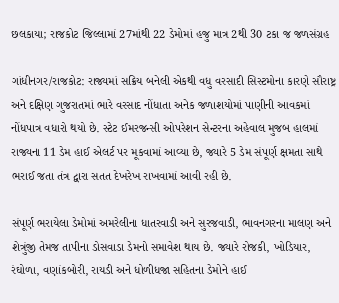છલકાયા; રાજકોટ જિલ્લામાં 27માંથી 22 ડેમોમાં હજુ માત્ર 2થી 30 ટકા જ જળસંગ્રહ

ગાંધીનગર/રાજકોટ: રાજ્યમાં સક્રિય બનેલી એકથી વધુ વરસાદી સિસ્ટમોના કારણે સૌરાષ્ટ્ર અને દક્ષિણ ગુજરાતમાં ભારે વરસાદ નોંધાતા અનેક જળાશયોમાં પાણીની આવકમાં નોંધપાત્ર વધારો થયો છે. સ્ટેટ ઈમરજન્સી ઓપરેશન સેન્ટરના અહેવાલ મુજબ હાલમાં રાજ્યના 11 ડેમ હાઈ એલર્ટ પર મૂકવામાં આવ્યા છે, જ્યારે 5 ડેમ સંપૂર્ણ ક્ષમતા સાથે ભરાઈ જતા તંત્ર દ્વારા સતત દેખરેખ રાખવામાં આવી રહી છે.

સંપૂર્ણ ભરાયેલા ડેમોમાં અમરેલીના ધાતરવાડી અને સુરજવાડી, ભાવનગરના માલણ અને શેત્રુંજી તેમજ તાપીના ડોસવાડા ડેમનો સમાવેશ થાય છે. જ્યારે રોજકી, ખોડિયાર, રંઘોળા, વણાંકબોરી, રાયડી અને ધોળીધજા સહિતના ડેમોને હાઈ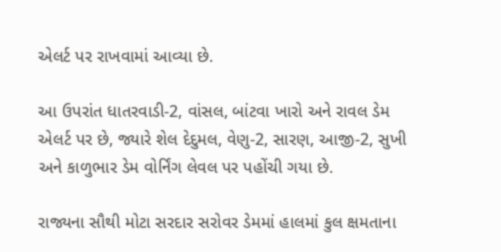એલર્ટ પર રાખવામાં આવ્યા છે.

આ ઉપરાંત ધાતરવાડી-2, વાંસલ, બાંટવા ખારો અને રાવલ ડેમ એલર્ટ પર છે, જ્યારે શેલ દેદુમલ, વેણુ-2, સારણ, આજી-2, સુખી અને કાળુભાર ડેમ વોર્નિંગ લેવલ પર પહોંચી ગયા છે.

રાજ્યના સૌથી મોટા સરદાર સરોવર ડેમમાં હાલમાં કુલ ક્ષમતાના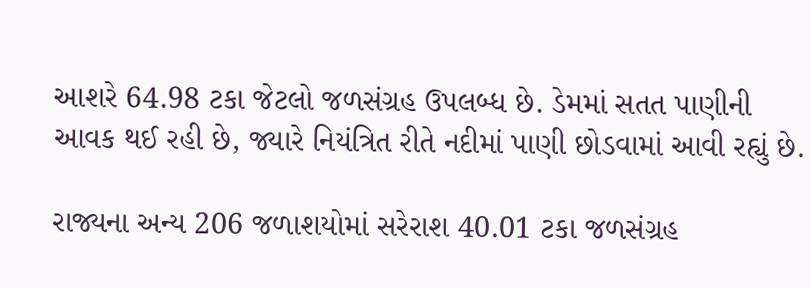આશરે 64.98 ટકા જેટલો જળસંગ્રહ ઉપલબ્ધ છે. ડેમમાં સતત પાણીની આવક થઈ રહી છે, જ્યારે નિયંત્રિત રીતે નદીમાં પાણી છોડવામાં આવી રહ્યું છે.

રાજ્યના અન્ય 206 જળાશયોમાં સરેરાશ 40.01 ટકા જળસંગ્રહ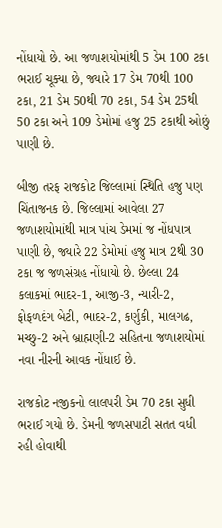નોંધાયો છે. આ જળાશયોમાંથી 5 ડેમ 100 ટકા ભરાઈ ચૂક્યા છે, જ્યારે 17 ડેમ 70થી 100 ટકા, 21 ડેમ 50થી 70 ટકા, 54 ડેમ 25થી 50 ટકા અને 109 ડેમોમાં હજુ 25 ટકાથી ઓછું પાણી છે.

બીજી તરફ રાજકોટ જિલ્લામાં સ્થિતિ હજુ પણ ચિંતાજનક છે. જિલ્લામાં આવેલા 27 જળાશયોમાંથી માત્ર પાંચ ડેમમાં જ નોંધપાત્ર પાણી છે, જ્યારે 22 ડેમોમાં હજુ માત્ર 2થી 30 ટકા જ જળસંગ્રહ નોંધાયો છે. છેલ્લા 24 કલાકમાં ભાદર-1, આજી-3, ન્યારી-2, ફોફળદંગ બેટી, ભાદર-2, કર્ણુકી, માલગઢ, મચ્છુ-2 અને બ્રાહ્મણી-2 સહિતના જળાશયોમાં નવા નીરની આવક નોંધાઈ છે.

રાજકોટ નજીકનો લાલપરી ડેમ 70 ટકા સુધી ભરાઈ ગયો છે. ડેમની જળસપાટી સતત વધી રહી હોવાથી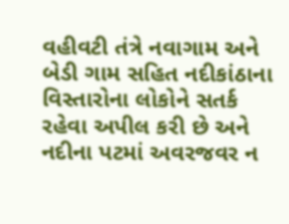વહીવટી તંત્રે નવાગામ અને બેડી ગામ સહિત નદીકાંઠાના વિસ્તારોના લોકોને સતર્ક રહેવા અપીલ કરી છે અને નદીના પટમાં અવરજવર ન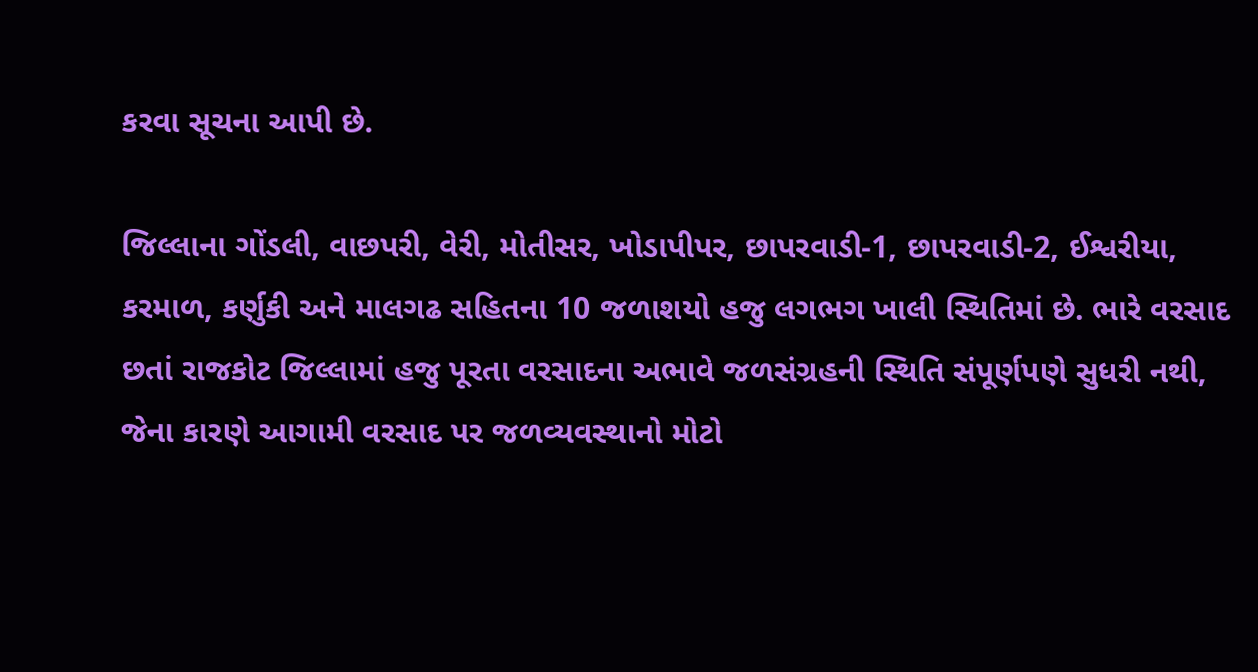કરવા સૂચના આપી છે.

જિલ્લાના ગોંડલી, વાછપરી, વેરી, મોતીસર, ખોડાપીપર, છાપરવાડી-1, છાપરવાડી-2, ઈશ્વરીયા, કરમાળ, કર્ણુકી અને માલગઢ સહિતના 10 જળાશયો હજુ લગભગ ખાલી સ્થિતિમાં છે. ભારે વરસાદ છતાં રાજકોટ જિલ્લામાં હજુ પૂરતા વરસાદના અભાવે જળસંગ્રહની સ્થિતિ સંપૂર્ણપણે સુધરી નથી, જેના કારણે આગામી વરસાદ પર જળવ્યવસ્થાનો મોટો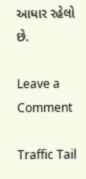આધાર રહેલો છે.

Leave a Comment

Traffic Tail